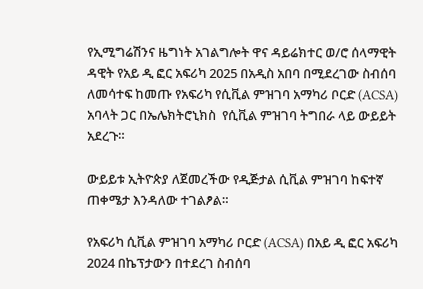የኢሚግሬሽንና ዜግነት አገልግሎት ዋና ዳይሬክተር ወ/ሮ ሰላማዊት ዳዊት የአይ ዲ ፎር አፍሪካ 2025 በአዲስ አበባ በሚደረገው ስብሰባ ለመሳተፍ ከመጡ የአፍሪካ የሲቪል ምዝገባ አማካሪ ቦርድ (ACSA) አባላት ጋር በኤሌክትሮኒክስ  የሲቪል ምዝገባ ትግበራ ላይ ውይይት አደረጉ።

ውይይቱ ኢትዮጵያ ለጀመረችው የዲጅታል ሲቪል ምዝገባ ከፍተኛ ጠቀሜታ እንዳለው ተገልፆል።

የአፍሪካ ሲቪል ምዝገባ አማካሪ ቦርድ (ACSA) በአይ ዲ ፎር አፍሪካ 2024 በኬፕታውን በተደረገ ስብሰባ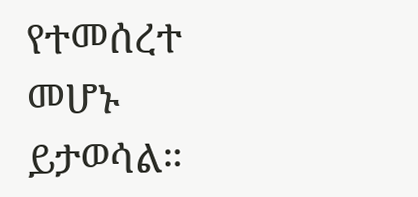የተመሰረተ መሆኑ ይታወሳል።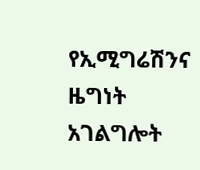የኢሚግሬሽንና ዜግነት አገልግሎት